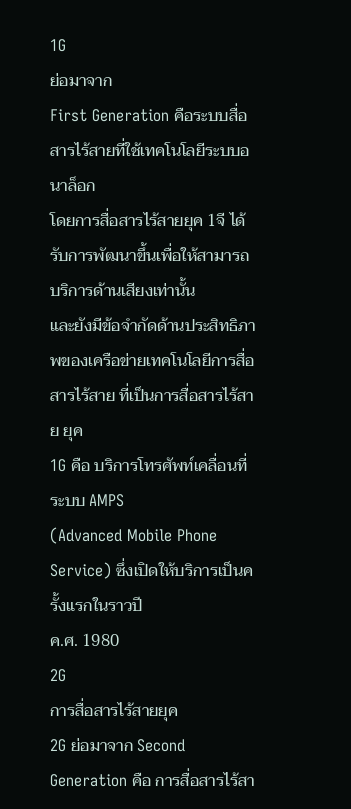1G
ย่อมาจาก
First Generation คือระบบสื่อสารไร้สายที่ใช้เทคโนโลยีระบบอนาล็อก
โดยการสื่อสารไร้สายยุค 1จี ได้รับการพัฒนาขึ้นเพื่อให้สามารถบริการด้านเสียงเท่านั้น
และยังมีข้อจำกัดด้านประสิทธิภาพของเครือข่ายเทคโนโลยีการสื่อสารไร้สาย ที่เป็นการสื่อสารไร้สาย ยุค
1G คือ บริการโทรศัพท์เคลื่อนที่ระบบ AMPS
(Advanced Mobile Phone Service) ซึ่งเปิดให้บริการเป็นครั้งแรกในราวปี
ค.ศ. 1980
2G
การสื่อสารไร้สายยุค
2G ย่อมาจาก Second Generation คือ การสื่อสารไร้สา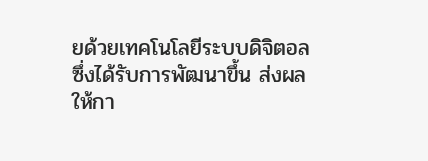ยด้วยเทคโนโลยีระบบดิจิตอล
ซึ่งได้รับการพัฒนาขึ้น ส่งผลให้กา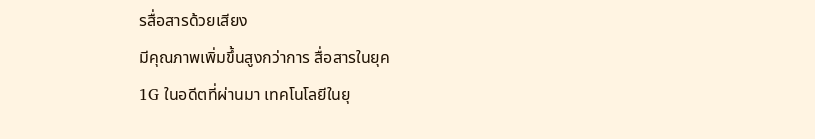รสื่อสารด้วยเสียง
มีคุณภาพเพิ่มขึ้นสูงกว่าการ สื่อสารในยุค
1G ในอดีตที่ผ่านมา เทคโนโลยีในยุ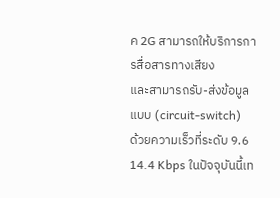ค 2G สามารถให้บริการการสื่อสารทางเสียง
และสามารถรับ-ส่งข้อมูลแบบ (circuit-switch)
ด้วยความเร็วที่ระดับ 9.6 14.4 Kbps ในปัจจุบันนี้เท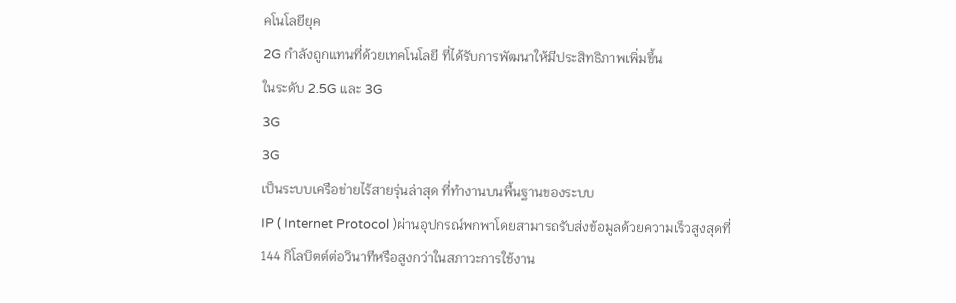คโนโลยียุค
2G กำลังถูกแทนที่ด้วยเทคโนโลยี ที่ได้รับการพัฒนาให้มีประสิทธิภาพเพิ่มขึ้น
ในระดับ 2.5G และ 3G
3G
3G
เป็นระบบเครือข่ายไร้สายรุ่นล่าสุด ที่ทำงานบนพื้นฐานของระบบ
IP ( Internet Protocol )ผ่านอุปกรณ์พกพาโดยสามารถรับส่งข้อมูลด้วยความเร็วสูงสุดที่
144 กิโลบิตต์ต่อวินาทีหรือสูงกว่าในสภาวะการใช้งาน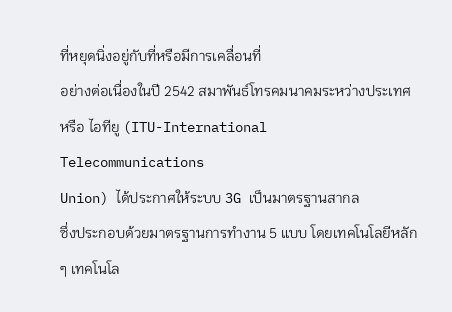ที่หยุดนิ่งอยู่กับที่หรือมีการเคลื่อนที่
อย่างต่อเนื่องในปี 2542 สมาพันธ์โทรคมนาคมระหว่างประเทศ
หรือ ไอทียู (ITU-International Telecommunications
Union) ได้ประกาศให้ระบบ 3G เป็นมาตรฐานสากล
ซึ่งประกอบด้วยมาตรฐานการทำงาน 5 แบบ โดยเทคโนโลยีหลัก
ๆ เทคโนโล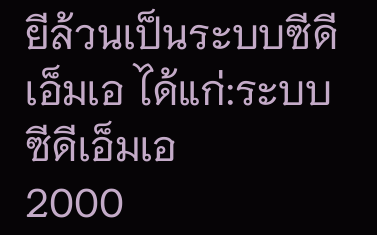ยีล้วนเป็นระบบซีดีเอ็มเอ ได้แก่:ระบบซีดีเอ็มเอ
2000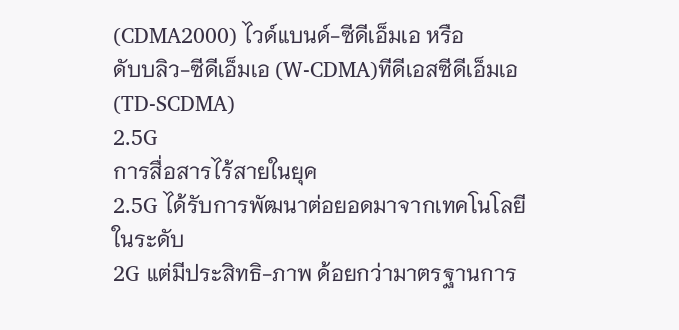(CDMA2000) ไวด์แบนด์-ซีดีเอ็มเอ หรือ
ดับบลิว-ซีดีเอ็มเอ (W-CDMA)ทีดีเอสซีดีเอ็มเอ
(TD-SCDMA)
2.5G
การสื่อสารไร้สายในยุค
2.5G ได้รับการพัฒนาต่อยอดมาจากเทคโนโลยีในระดับ
2G แต่มีประสิทธิ-ภาพ ด้อยกว่ามาตรฐานการ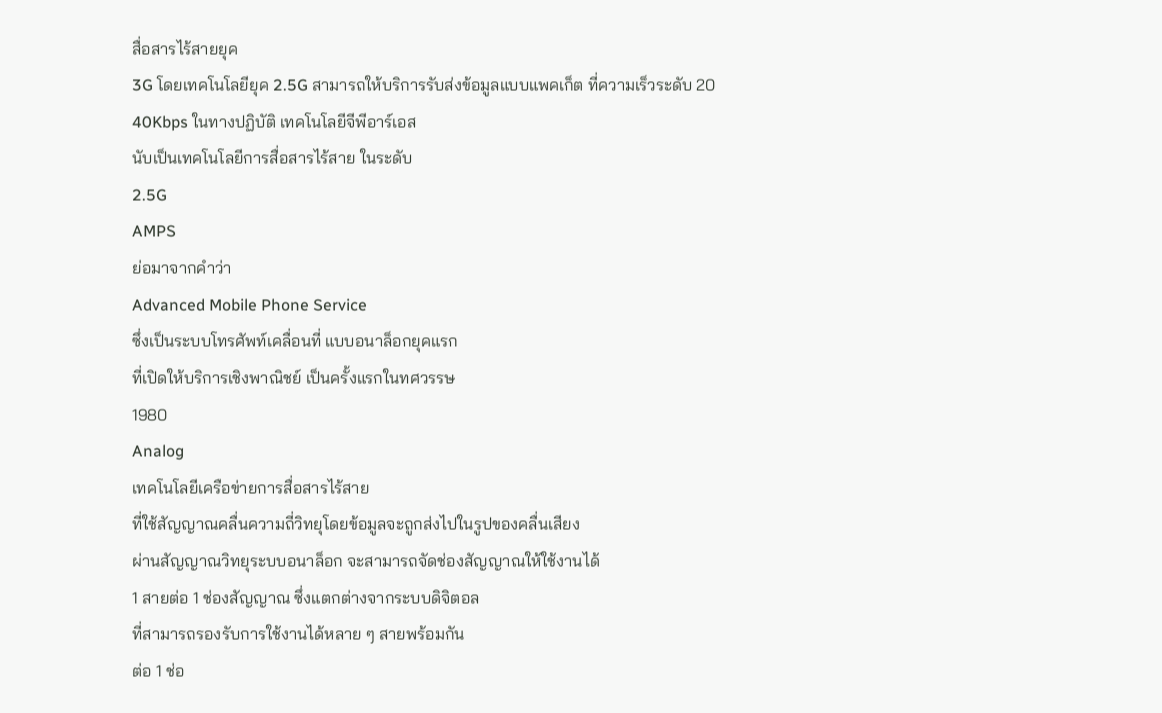สื่อสารไร้สายยุค
3G โดยเทคโนโลยียุค 2.5G สามารถให้บริการรับส่งข้อมูลแบบแพคเก็ต ที่ความเร็วระดับ 20
40Kbps ในทางปฏิบัติ เทคโนโลยีจีพีอาร์เอส
นับเป็นเทคโนโลยีการสื่อสารไร้สาย ในระดับ
2.5G
AMPS
ย่อมาจากคำว่า
Advanced Mobile Phone Service
ซึ่งเป็นระบบโทรศัพท์เคลื่อนที่ แบบอนาล็อกยุคแรก
ที่เปิดให้บริการเชิงพาณิชย์ เป็นครั้งแรกในทศวรรษ
1980
Analog
เทคโนโลยีเครือข่ายการสื่อสารไร้สาย
ที่ใช้สัญญาณคลื่นความถี่วิทยุโดยข้อมูลจะถูกส่งไปในรูปของคลื่นเสียง
ผ่านสัญญาณวิทยุระบบอนาล็อก จะสามารถจัดช่องสัญญาณให้ใช้งานได้
1 สายต่อ 1 ช่องสัญญาณ ซึ่งแตกต่างจากระบบดิจิตอล
ที่สามารถรองรับการใช้งานได้หลาย ๆ สายพร้อมกัน
ต่อ 1 ช่อ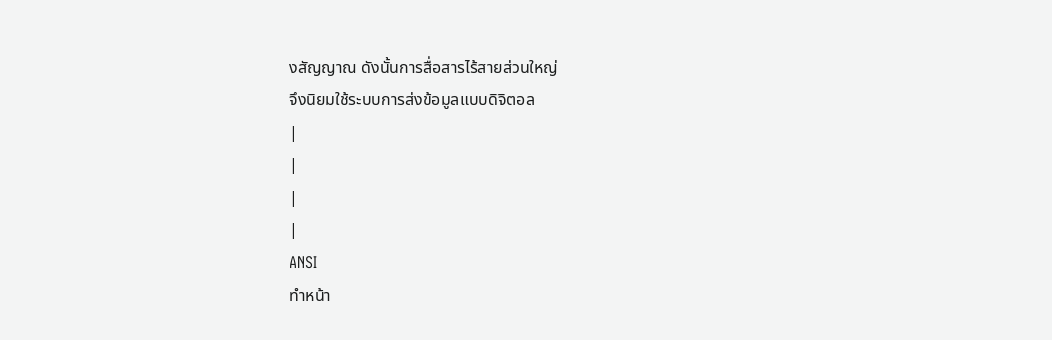งสัญญาณ ดังนั้นการสื่อสารไร้สายส่วนใหญ่
จึงนิยมใช้ระบบการส่งข้อมูลแบบดิจิตอล
|
|
|
|
ANSI
ทำหน้า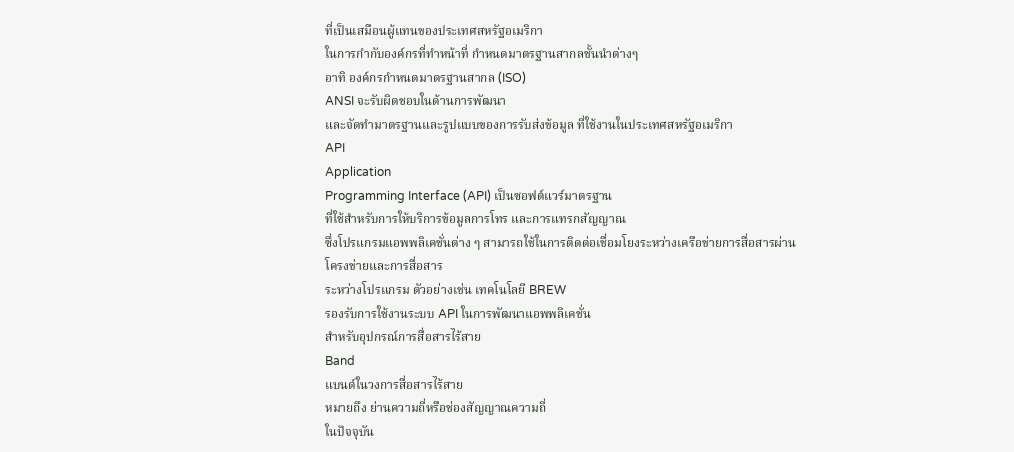ที่เป็นเสมือนผู้แทนของประเทศสหรัฐอเมริกา
ในการกำกับองค์กรที่ทำหน้าที่ กำหนดมาตรฐานสากลชั้นนำต่างๆ
อาทิ องค์กรกำหนดมาตรฐานสากล (ISO)
ANSI จะรับผิดชอบในด้านการพัฒนา
และจัดทำมาตรฐานและรูปแบบของการรับส่งข้อมูล ที่ใช้งานในประเทศสหรัฐอเมริกา
API
Application
Programming Interface (API) เป็นซอฟต์แวร์มาตรฐาน
ที่ใช้สำหรับการให้บริการข้อมูลการโทร และการแทรกสัญญาณ
ซึ่งโปรแกรมแอพพลิเคชั่นต่าง ๆ สามารถใช้ในการติดต่อเชื่อมโยงระหว่างเครือข่ายการสื่อสารผ่านโครงข่ายและการสื่อสาร
ระหว่างโปรแกรม ตัวอย่างเช่น เทคโนโลยี BREW
รองรับการใช้งานระบบ API ในการพัฒนาแอพพลิเคชั่น
สำหรับอุปกรณ์การสื่อสารไร้สาย
Band
แบนด์ในวงการสื่อสารไร้สาย
หมายถึง ย่านความถี่หรือช่องสัญญาณความถี่
ในปัจจุบัน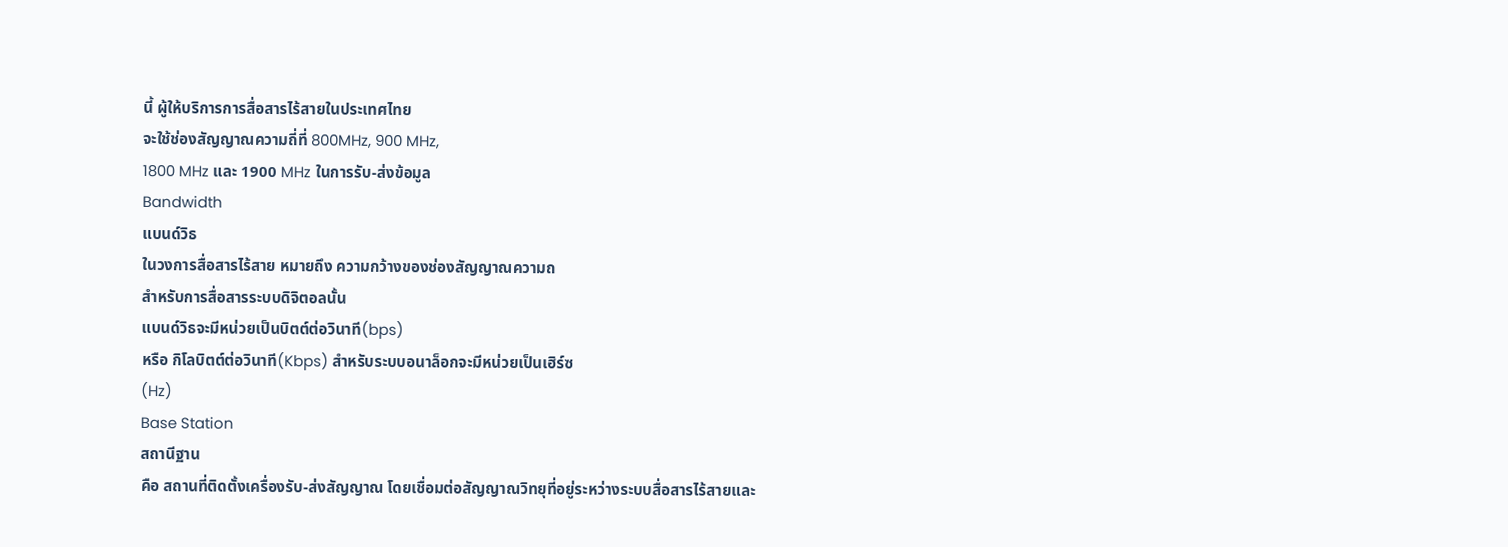นี้ ผู้ให้บริการการสื่อสารไร้สายในประเทศไทย
จะใช้ช่องสัญญาณความถี่ที่ 800MHz, 900 MHz,
1800 MHz และ 1900 MHz ในการรับ-ส่งข้อมูล
Bandwidth
แบนด์วิธ
ในวงการสื่อสารไร้สาย หมายถึง ความกว้างของช่องสัญญาณความถ
สำหรับการสื่อสารระบบดิจิตอลนั้น
แบนด์วิธจะมีหน่วยเป็นบิตต์ต่อวินาที(bps)
หรือ กิโลบิตต์ต่อวินาที(Kbps) สำหรับระบบอนาล็อกจะมีหน่วยเป็นเฮิร์ซ
(Hz)
Base Station
สถานีฐาน
คือ สถานที่ติดตั้งเครื่องรับ-ส่งสัญญาณ โดยเชื่อมต่อสัญญาณวิทยุที่อยู่ระหว่างระบบสื่อสารไร้สายและ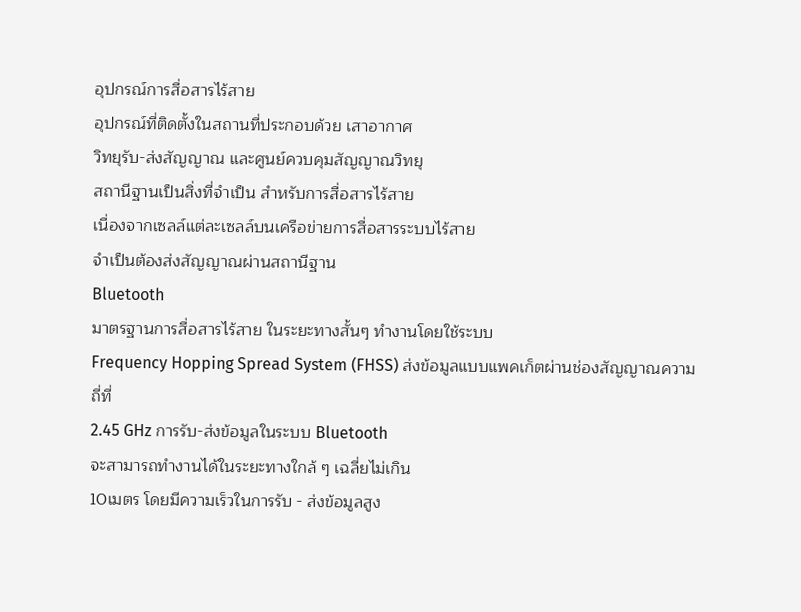อุปกรณ์การสื่อสารไร้สาย
อุปกรณ์ที่ติดตั้งในสถานที่ประกอบด้วย เสาอากาศ
วิทยุรับ-ส่งสัญญาณ และศูนย์ควบคุมสัญญาณวิทยุ
สถานีฐานเป็นสิ่งที่จำเป็น สำหรับการสื่อสารไร้สาย
เนื่องจากเซลล์แต่ละเซลล์บนเครือข่ายการสื่อสารระบบไร้สาย
จำเป็นต้องส่งสัญญาณผ่านสถานีฐาน
Bluetooth
มาตรฐานการสื่อสารไร้สาย ในระยะทางสั้นๆ ทำงานโดยใช้ระบบ
Frequency Hopping Spread System (FHSS) ส่งข้อมูลแบบแพคเก็ตผ่านช่องสัญญาณความถี่ที่
2.45 GHz การรับ-ส่งข้อมูลในระบบ Bluetooth
จะสามารถทำงานได้ในระยะทางใกล้ ๆ เฉลี่ยไม่เกิน
10เมตร โดยมีความเร็วในการรับ - ส่งข้อมูลสูง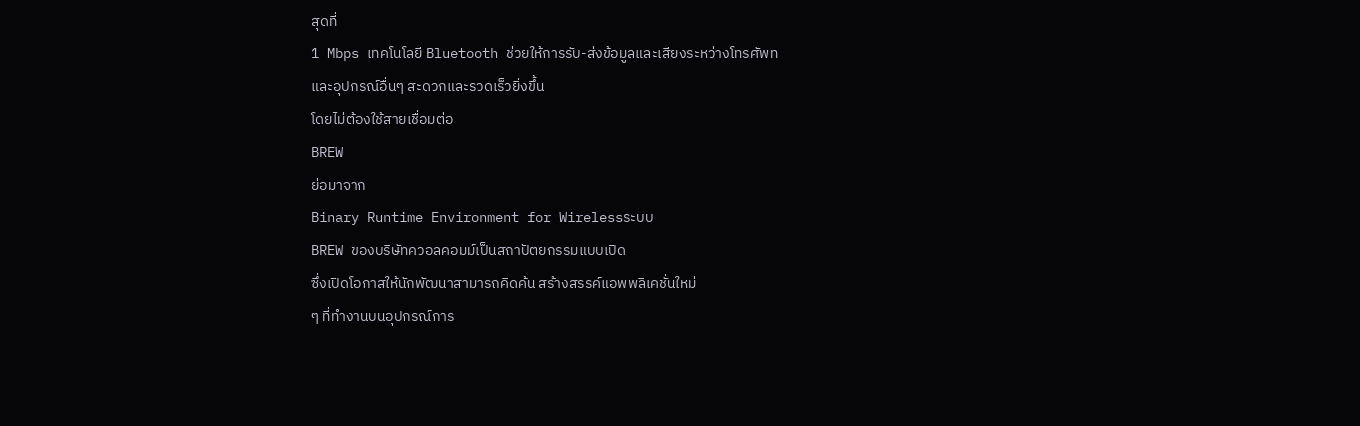สุดที่
1 Mbps เทคโนโลยี Bluetooth ช่วยให้การรับ-ส่งข้อมูลและเสียงระหว่างโทรศัพท
และอุปกรณ์อื่นๆ สะดวกและรวดเร็วยิ่งขึ้น
โดยไม่ต้องใช้สายเชื่อมต่อ
BREW
ย่อมาจาก
Binary Runtime Environment for Wirelessระบบ
BREW ของบริษัทควอลคอมม์เป็นสถาปัตยกรรมแบบเปิด
ซึ่งเปิดโอกาสให้นักพัฒนาสามารถคิดค้น สร้างสรรค์แอพพลิเคชั่นใหม่
ๆ ที่ทำงานบนอุปกรณ์การ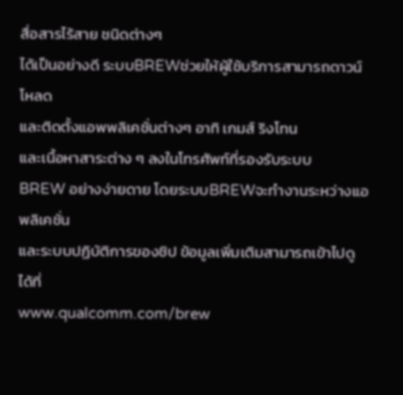สื่อสารไร้สาย ชนิดต่างๆ
ได้เป็นอย่างดี ระบบBREWช่วยให้ผู้ใช้บริการสามารถดาวน์โหลด
และติดตั้งแอพพลิเคชั่นต่างๆ อาทิ เกมส์ ริงโทน
และเนื้อหาสาระต่าง ๆ ลงในโทรศัพท์ที่รองรับระบบ
BREW อย่างง่ายดาย โดยระบบBREWจะทำงานระหว่างแอพลิเคชั่น
และระบบปฏิบัติการของชิป ข้อมูลเพิ่มเติมสามารถเข้าไปดูได้ที่
www.qualcomm.com/brew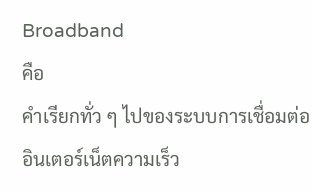Broadband
คือ
คำเรียกทั่ว ๆ ไปของระบบการเชื่อมต่ออินเตอร์เน็ตความเร็ว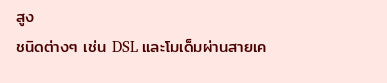สูง
ชนิดต่างๆ เช่น DSL และโมเด็มผ่านสายเค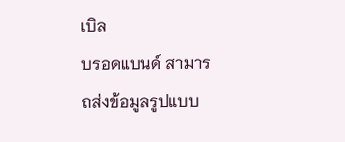เบิล
บรอดแบนด์ สามารถส่งข้อมูลรูปแบบ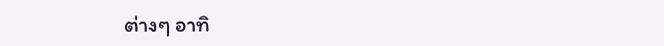ต่างๆ อาทิ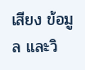เสียง ข้อมูล และวิ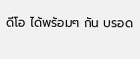ดีโอ ได้พร้อมๆ กัน บรอด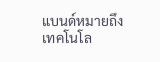แบนด์หมายถึง
เทคโนโล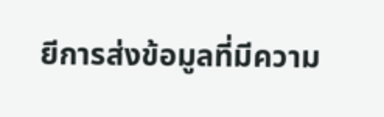ยีการส่งข้อมูลที่มีความ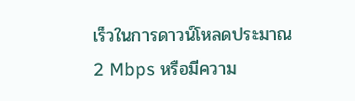เร็วในการดาวน์โหลดประมาณ
2 Mbps หรือมีความ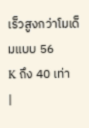เร็วสูงกว่าโมเด็มแบบ 56
K ถึง 40 เท่า
|